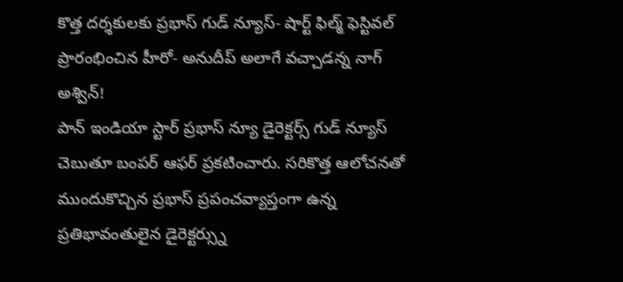కొత్త దర్శకులకు ప్రభాస్ గుడ్ న్యూస్- షార్ట్ ఫిల్మ్ ఫెస్టివల్ ప్రారంభించిన హీరో- అనుదీప్ అలాగే వచ్చాడన్న నాగ్ అశ్విన్!
పాన్ ఇండియా స్టార్ ప్రభాస్ న్యూ డైరెక్టర్స్ గుడ్ న్యూస్ చెబుతూ బంపర్ ఆఫర్ ప్రకటించారు. సరికొత్త ఆలోచనతో ముందుకొచ్చిన ప్రభాస్ ప్రపంచవ్యాప్తంగా ఉన్న ప్రతిభావంతులైన డైరెక్టర్స్ను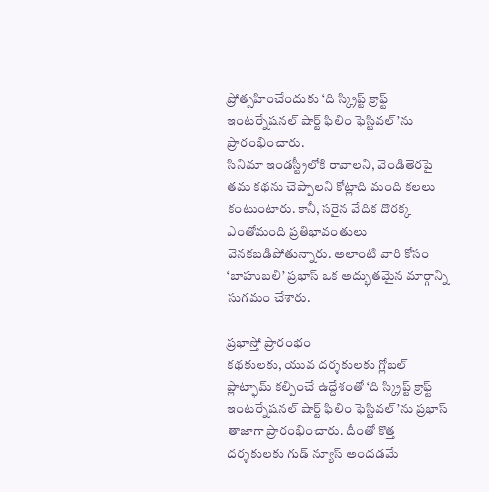ప్రోత్సహించేందుకు ‘ది స్క్రిప్ట్ క్రాఫ్ట్ ఇంటర్నేషనల్ షార్ట్ ఫిలిం ఫెస్టివల్’ను ప్రారంభించారు.
సినిమా ఇండస్ట్రీలోకి రావాలని, వెండితెరపై తమ కథను చెప్పాలని కోట్లాది మంది కలలు కంటుంటారు. కానీ, సరైన వేదిక దొరక్క ఎంతోమంది ప్రతిభావంతులు వెనకబడిపోతున్నారు. అలాంటి వారి కోసం ‘బాహుబలి’ ప్రభాస్ ఒక అద్భుతమైన మార్గాన్ని సుగమం చేశారు.

ప్రభాస్తో ప్రారంభం
కథకులకు, యువ దర్శకులకు గ్లోబల్ ప్లాట్ఫామ్ కల్పించే ఉద్దేశంతో ‘ది స్క్రిప్ట్ క్రాఫ్ట్ ఇంటర్నేషనల్ షార్ట్ ఫిలిం ఫెస్టివల్’ను ప్రభాస్ తాజాగా ప్రారంభించారు. దీంతో కొత్త దర్శకులకు గుడ్ న్యూస్ అందడమే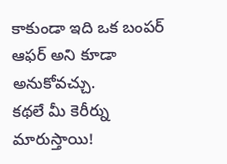కాకుండా ఇది ఒక బంపర్ ఆఫర్ అని కూడా అనుకోవచ్చు.
కథలే మీ కెరీర్ను మారుస్తాయి!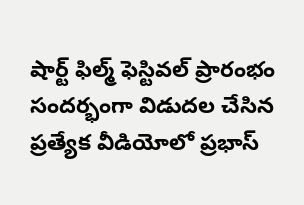షార్ట్ ఫిల్మ్ ఫెస్టివల్ ప్రారంభం సందర్భంగా విడుదల చేసిన ప్రత్యేక వీడియోలో ప్రభాస్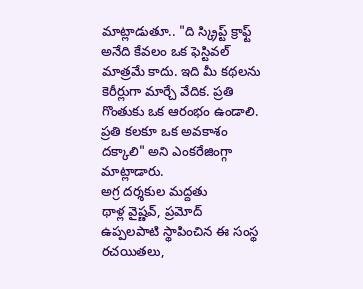మాట్లాడుతూ.. "ది స్క్రిప్ట్ క్రాఫ్ట్ అనేది కేవలం ఒక ఫెస్టివల్ మాత్రమే కాదు. ఇది మీ కథలను కెరీర్లుగా మార్చే వేదిక. ప్రతి గొంతుకు ఒక ఆరంభం ఉండాలి. ప్రతి కలకూ ఒక అవకాశం దక్కాలి" అని ఎంకరేజింగ్గా మాట్లాడారు.
అగ్ర దర్శకుల మద్దతు
థాళ్ల వైష్ణవ్, ప్రమోద్ ఉప్పలపాటి స్థాపించిన ఈ సంస్థ రచయితలు,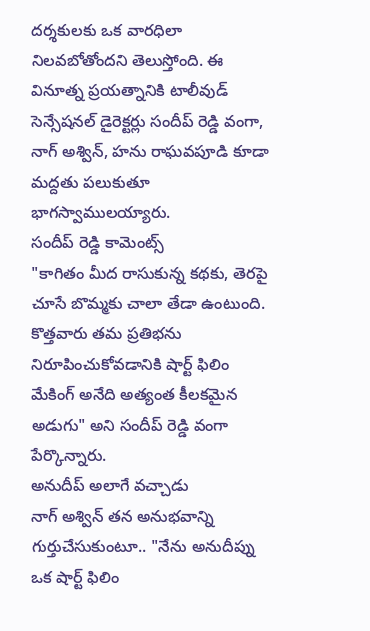దర్శకులకు ఒక వారధిలా నిలవబోతోందని తెలుస్తోంది. ఈ వినూత్న ప్రయత్నానికి టాలీవుడ్ సెన్సేషనల్ డైరెక్టర్లు సందీప్ రెడ్డి వంగా, నాగ్ అశ్విన్, హను రాఘవపూడి కూడా మద్దతు పలుకుతూ భాగస్వాములయ్యారు.
సందీప్ రెడ్డి కామెంట్స్
"కాగితం మీద రాసుకున్న కథకు, తెరపై చూసే బొమ్మకు చాలా తేడా ఉంటుంది. కొత్తవారు తమ ప్రతిభను నిరూపించుకోవడానికి షార్ట్ ఫిలిం మేకింగ్ అనేది అత్యంత కీలకమైన అడుగు" అని సందీప్ రెడ్డి వంగా పేర్కొన్నారు.
అనుదీప్ అలాగే వచ్చాడు
నాగ్ అశ్విన్ తన అనుభవాన్ని గుర్తుచేసుకుంటూ.. "నేను అనుదీప్ను ఒక షార్ట్ ఫిలిం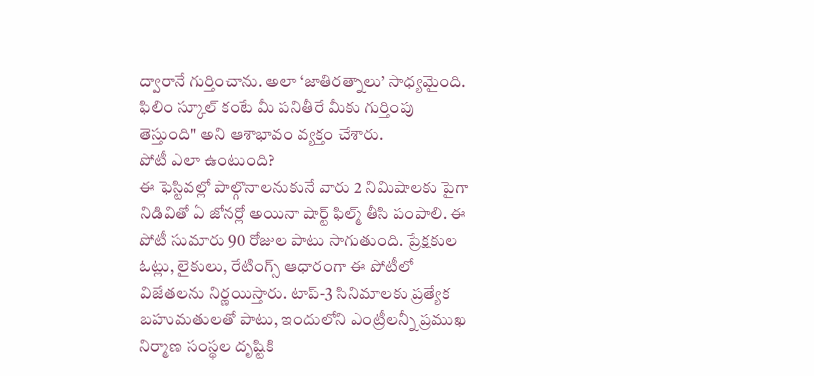ద్వారానే గుర్తించాను. అలా ‘జాతిరత్నాలు’ సాధ్యమైంది. ఫిలిం స్కూల్ కంటే మీ పనితీరే మీకు గుర్తింపు తెస్తుంది" అని ఆశాభావం వ్యక్తం చేశారు.
పోటీ ఎలా ఉంటుంది?
ఈ ఫెస్టివల్లో పాల్గొనాలనుకునే వారు 2 నిమిషాలకు పైగా నిడివితో ఏ జోనర్లో అయినా షార్ట్ ఫిల్మ్ తీసి పంపాలి. ఈ పోటీ సుమారు 90 రోజుల పాటు సాగుతుంది. ప్రేక్షకుల ఓట్లు, లైకులు, రేటింగ్స్ ఆధారంగా ఈ పోటీలో విజేతలను నిర్ణయిస్తారు. టాప్-3 సినిమాలకు ప్రత్యేక బహుమతులతో పాటు, ఇందులోని ఎంట్రీలన్నీ ప్రముఖ నిర్మాణ సంస్థల దృష్టికి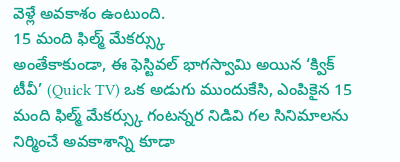వెళ్లే అవకాశం ఉంటుంది.
15 మంది ఫిల్మ్ మేకర్స్కు
అంతేకాకుండా, ఈ ఫెస్టివల్ భాగస్వామి అయిన ‘క్విక్ టీవీ’ (Quick TV) ఒక అడుగు ముందుకేసి, ఎంపికైన 15 మంది ఫిల్మ్ మేకర్స్కు గంటన్నర నిడివి గల సినిమాలను నిర్మించే అవకాశాన్ని కూడా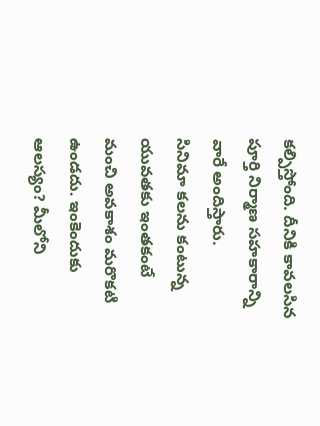కల్పిస్తోంది. దీనికి కావలసిన పూర్తి నిర్మాణ సహకారాన్ని వారే అందిస్తారు.
సినిమా కలను కంటున్న యువతకు ఇంతకంటే మంచి అవకాశం మరొకటి ఉండదు. ఇంకెందుకు ఆలస్యం? మీలోని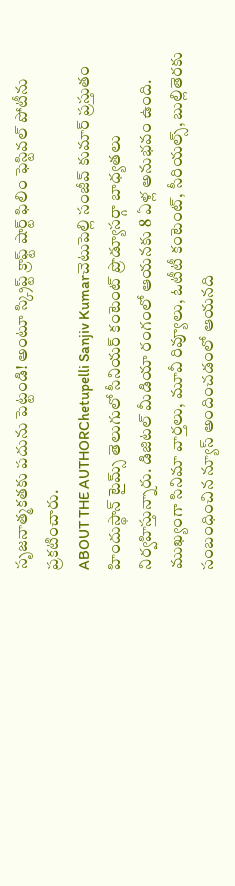సృజనాత్మకతకు పదును పెట్టండి! అంటూ స్క్రిప్ట్ క్రాఫ్ట్ షార్ట్ ఫిలిం ఫెస్టివల్ పోటీను ప్రకటించారు.
ABOUT THE AUTHORChetupelli Sanjiv Kumarచెటుపెల్లి సంజీవ్ కుమార్ ప్రస్తుతం హిందుస్థాన్ టైమ్స్ తెలుగులో సీనియర్ కంటెంట్ ప్రొడ్యూసర్గా బాధ్యతలు నిర్వహిస్తున్నారు. డిజిటల్ మీడియా రంగంలో ఆయనకు 8 ఏళ్ల అనుభవం ఉంది. ముఖ్యంగా సినిమా వార్తలు, మూవీ రివ్యూలు, ఓటీటీ కంటెంట్, సీరియల్స్, బుల్లితెరకు సంబంధించిన న్యూస్ అందించడంలో ఆయనది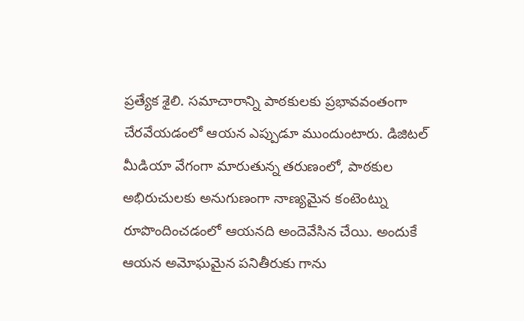ప్రత్యేక శైలి. సమాచారాన్ని పాఠకులకు ప్రభావవంతంగా చేరవేయడంలో ఆయన ఎప్పుడూ ముందుంటారు. డిజిటల్ మీడియా వేగంగా మారుతున్న తరుణంలో, పాఠకుల అభిరుచులకు అనుగుణంగా నాణ్యమైన కంటెంట్ను రూపొందించడంలో ఆయనది అందెవేసిన చేయి. అందుకే ఆయన అమోఘమైన పనితీరుకు గాను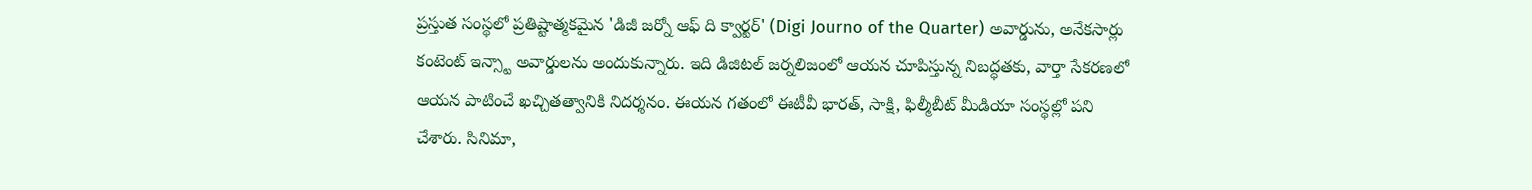ప్రస్తుత సంస్థలో ప్రతిష్టాత్మకమైన 'డిజీ జర్నో ఆఫ్ ది క్వార్టర్' (Digi Journo of the Quarter) అవార్డును, అనేకసార్లు కంటెంట్ ఇన్స్టా అవార్డులను అందుకున్నారు. ఇది డిజిటల్ జర్నలిజంలో ఆయన చూపిస్తున్న నిబద్ధతకు, వార్తా సేకరణలో ఆయన పాటించే ఖచ్చితత్వానికి నిదర్శనం. ఈయన గతంలో ఈటీవీ భారత్, సాక్షి, ఫిల్మీబీట్ మీడియా సంస్థల్లో పని చేశారు. సినిమా,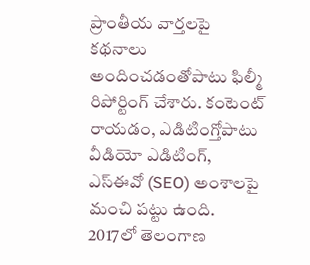ప్రాంతీయ వార్తలపై కథనాలు అందించడంతోపాటు ఫిల్మీ రిపోర్టింగ్ చేశారు. కంటెంట్ రాయడం, ఎడిటింగ్తోపాటు వీడియో ఎడిటింగ్, ఎస్ఈవో (SEO) అంశాలపై మంచి పట్టు ఉంది. 2017లో తెలంగాణ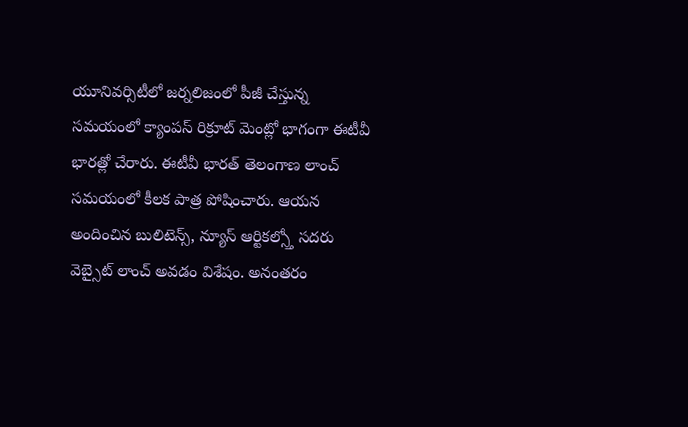యూనివర్సిటీలో జర్నలిజంలో పీజీ చేస్తున్న సమయంలో క్యాంపస్ రిక్రూట్ మెంట్లో భాగంగా ఈటీవీ భారత్లో చేరారు. ఈటీవీ భారత్ తెలంగాణ లాంచ్ సమయంలో కీలక పాత్ర పోషించారు. ఆయన అందించిన బులిటెన్స్, న్యూస్ ఆర్టికల్స్తో సదరు వెబ్సైట్ లాంచ్ అవడం విశేషం. అనంతరం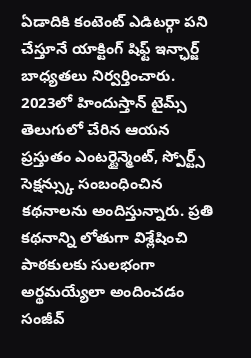ఏడాదికి కంటెంట్ ఎడిటర్గా పని చేస్తూనే యాక్టింగ్ షిఫ్ట్ ఇన్ఛార్జ్ బాధ్యతలు నిర్వర్తించారు. 2023లో హిందుస్తాన్ టైమ్స్ తెలుగులో చేరిన ఆయన ప్రస్తుతం ఎంటర్టైన్మెంట్, స్పోర్ట్స్ సెక్షన్స్కు సంబంధించిన కథనాలను అందిస్తున్నారు. ప్రతి కథనాన్ని లోతుగా విశ్లేషించి పాఠకులకు సులభంగా అర్థమయ్యేలా అందించడం సంజీవ్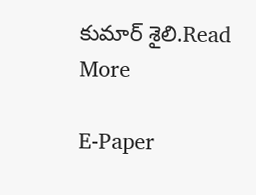కుమార్ శైలి.Read More

E-Paper